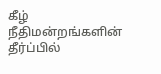கீழ் நீதிமன்றங்களின் தீர்ப்பில்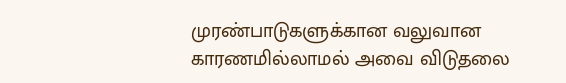முரண்பாடுகளுக்கான வலுவான காரணமில்லாமல் அவை விடுதலை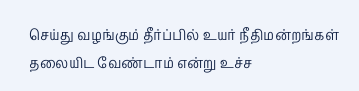செய்து வழங்கும் தீர்ப்பில் உயர் நீதிமன்றங்கள் தலையிட வேண்டாம் என்று உச்ச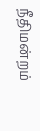நீதிமன்றம்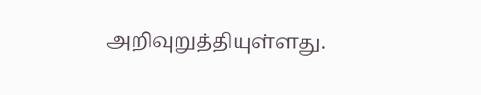அறிவுறுத்தியுள்ளது.